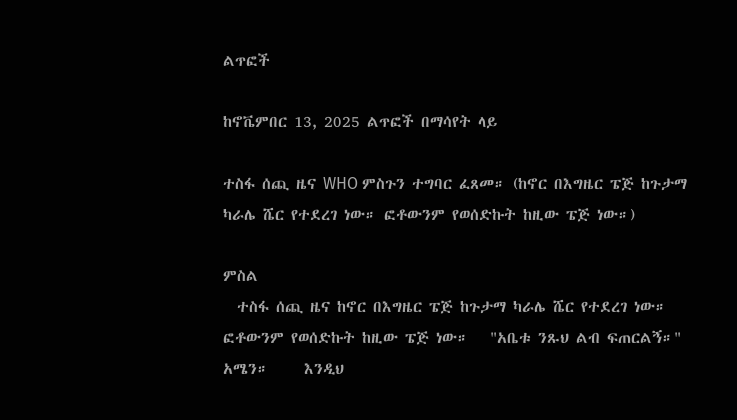ልጥፎች

ከኖቬምበር 13, 2025 ልጥፎች በማሳየት ላይ

ተስፋ ሰጪ ዜና WHO ምስጉን ተግባር ፈጸመ። (ከኖር በእግዜር ፔጅ ከጉታማ ካራሌ ሼር የተደረገ ነው። ፎቶውንም የወሰድኩት ከዚው ፔጅ ነው።)

ምስል
  ተስፋ ሰጪ ዜና ከኖር በእግዜር ፔጅ ከጉታማ ካራሌ ሼር የተደረገ ነው። ፎቶውንም የወሰድኩት ከዚው ፔጅ ነው።   "አቤቱ ንጹህ ልብ ፍጠርልኝ።" አሜን።     እንዲህ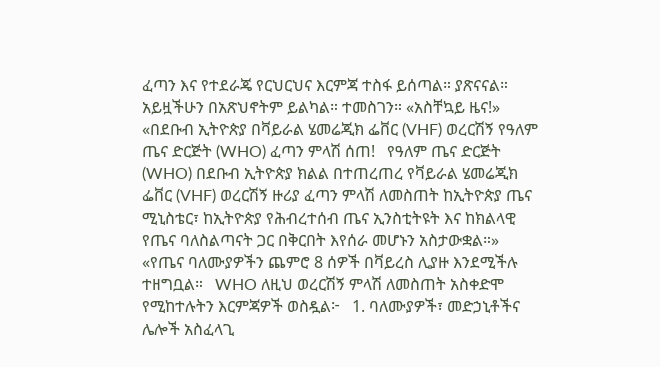ፈጣን እና የተደራጄ የርህርህና እርምጃ ተስፋ ይሰጣል። ያጽናናል። አይዟችሁን በአጽህኖትም ይልካል። ተመስገን። «አስቸኳይ ዜና!»    «በደቡብ ኢትዮጵያ በቫይራል ሄመሬጂክ ፌቨር (VHF) ወረርሽኝ የዓለም ጤና ድርጅት (WHO) ፈጣን ምላሽ ሰጠ!   የዓለም ጤና ድርጅት (WHO) በደቡብ ኢትዮጵያ ክልል በተጠረጠረ የቫይራል ሄመሬጂክ ፌቨር (VHF) ወረርሽኝ ዙሪያ ፈጣን ምላሽ ለመስጠት ከኢትዮጵያ ጤና ሚኒስቴር፣ ከኢትዮጵያ የሕብረተሰብ ጤና ኢንስቲትዩት እና ከክልላዊ የጤና ባለስልጣናት ጋር በቅርበት እየሰራ መሆኑን አስታውቋል።»   «የጤና ባለሙያዎችን ጨምሮ 8 ሰዎች በቫይረስ ሊያዙ እንደሚችሉ ተዘግቧል።   WHO ለዚህ ወረርሽኝ ምላሽ ለመስጠት አስቀድሞ የሚከተሉትን እርምጃዎች ወስዷል፦   1. ባለሙያዎች፣ መድኃኒቶችና ሌሎች አስፈላጊ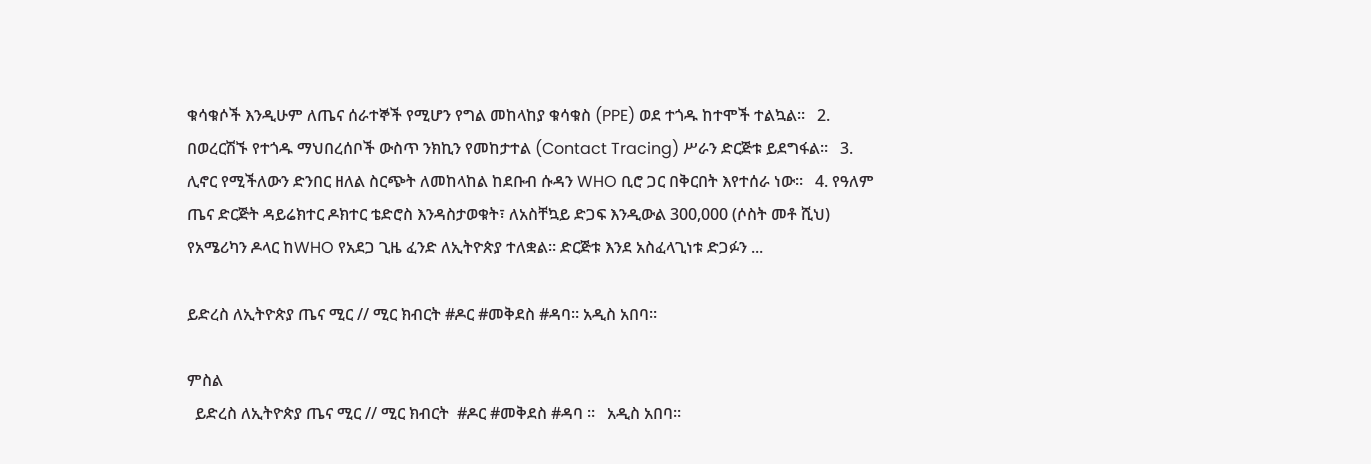ቁሳቁሶች እንዲሁም ለጤና ሰራተኞች የሚሆን የግል መከላከያ ቁሳቁስ (PPE) ወደ ተጎዱ ከተሞች ተልኳል።   2. በወረርሽኙ የተጎዱ ማህበረሰቦች ውስጥ ንክኪን የመከታተል (Contact Tracing) ሥራን ድርጅቱ ይደግፋል።   3. ሊኖር የሚችለውን ድንበር ዘለል ስርጭት ለመከላከል ከደቡብ ሱዳን WHO ቢሮ ጋር በቅርበት እየተሰራ ነው።   4. የዓለም ጤና ድርጅት ዳይሬክተር ዶክተር ቴድሮስ እንዳስታወቁት፣ ለአስቸኳይ ድጋፍ እንዲውል 300,000 (ሶስት መቶ ሺህ) የአሜሪካን ዶላር ከWHO የአደጋ ጊዜ ፈንድ ለኢትዮጵያ ተለቋል። ድርጅቱ እንደ አስፈላጊነቱ ድጋፉን ...

ይድረስ ለኢትዮጵያ ጤና ሚር // ሚር ክብርት #ዶር #መቅደስ #ዳባ። አዲስ አበባ።

ምስል
  ይድረስ ለኢትዮጵያ ጤና ሚር // ሚር ክብርት  #ዶር #መቅደስ #ዳባ ።   አዲስ አበባ።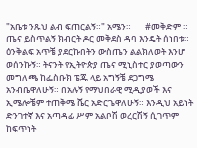"አቤቱ ንጹህ ልብ ፍጠርልኝ።" አሜን።       #መቅድም ።    ጤና ይስጥልኝ ክብርት ዶር መቅደስ ዳባ እንዴት ሰነበቱ። ዕንቅልፍ አጥቼ ያደርኩበትን ውስጤን ልልክለወት እንሆ ወሰንኩኝ። ትናንት የኢትዮጵያ ጤና ሚኒስተር ያወጣውን መግለጫ ከፌስቡክ ፔጁ ላይ አግኝቼ ደጋግሜ አንብቤዋለሁኝ። በአሉኝ የማህበራዊ ሚዲያወች እና ኢሜሎቼም ተጠቅሜ ሼር አድርጌዋለሁኝ። እንዲህ አይነት ድንገተኛ እና አጣዳፊ ሥም አልቦሽ ወረርሽኝ ሲገጥም ከፍጥነት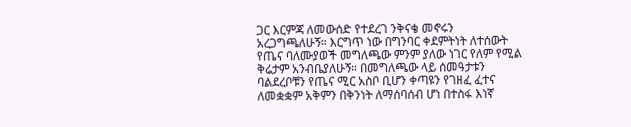ጋር እርምጃ ለመውሰድ የተደረገ ንቅናቄ መኖሩን አረጋግጫለሁኝ። እርግጥ ነው በግንባር ቀደምትነት ለተሰውት የጤና ባለሙያወች መግለጫው ምንም ያለው ነገር የለም የሚል ቅሬታም አንብቤያለሁኝ። በመግለጫው ላይ ሰመዓታቱን ባልደረቦቹን የጤና ሚር አስቦ ቢሆን ቀጣዩን የገዘፈ ፈተና ለመቋቋም አቅምን በቅንነት ለማሰባሰብ ሆነ በተስፋ እነኛ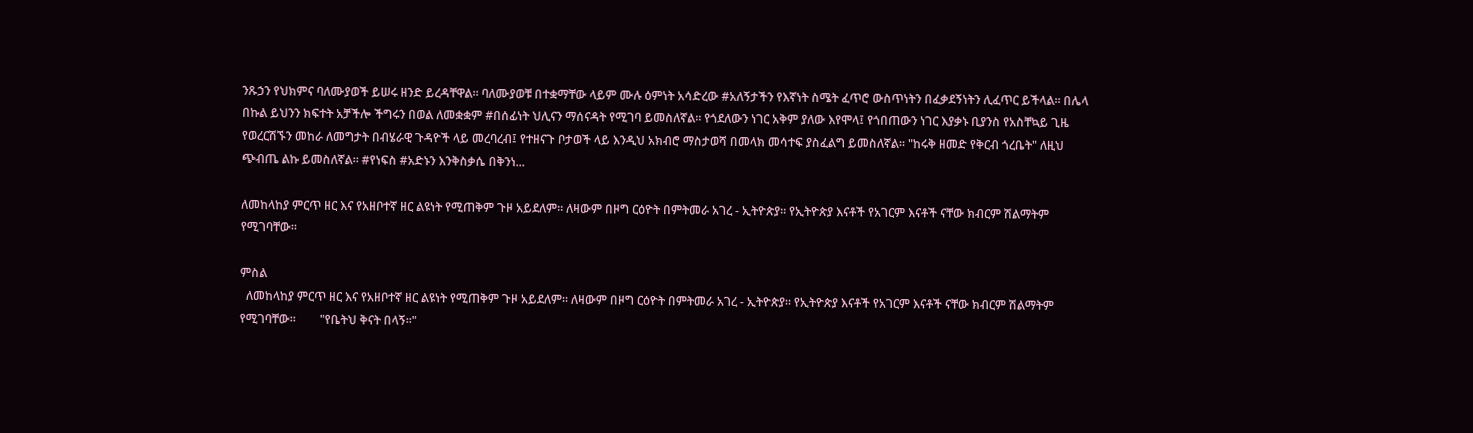ንጹኃን የህክምና ባለሙያወች ይሠሩ ዘንድ ይረዳቸዋል። ባለሙያወቹ በተቋማቸው ላይም ሙሉ ዕምነት አሳድረው #አለኝታችን የእኛነት ስሜት ፈጥሮ ውስጥነትን በፈቃደኝነትን ሊፈጥር ይችላል። በሌላ በኩል ይህንን ክፍተት አቻችሎ ችግሩን በወል ለመቋቋም #በሰፊነት ህሊናን ማሰናዳት የሚገባ ይመስለኛል። የጎደለውን ነገር አቅም ያለው እየሞላ፤ የጎበጠውን ነገር እያቃኑ ቢያንስ የአስቸኳይ ጊዜ የወረርሽኙን መከራ ለመግታት በብሄራዊ ጉዳዮች ላይ መረባረብ፤ የተዘናጉ ቦታወች ላይ እንዲህ አክብሮ ማስታወሻ በመላክ መሳተፍ ያስፈልግ ይመስለኛል። "ከሩቅ ዘመድ የቅርብ ጎረቤት" ለዚህ ጭብጤ ልኩ ይመስለኛል። #የነፍስ #አድኑን እንቅስቃሴ በቅንነ...

ለመከላከያ ምርጥ ዘር እና የአዘቦተኛ ዘር ልዩነት የሚጠቅም ጉዞ አይደለም። ለዛውም በዞግ ርዕዮት በምትመራ አገረ - ኢትዮጵያ። የኢትዮጵያ እናቶች የአገርም እናቶች ናቸው ክብርም ሽልማትም የሚገባቸው።

ምስል
  ለመከላከያ ምርጥ ዘር እና የአዘቦተኛ ዘር ልዩነት የሚጠቅም ጉዞ አይደለም። ለዛውም በዞግ ርዕዮት በምትመራ አገረ - ኢትዮጵያ። የኢትዮጵያ እናቶች የአገርም እናቶች ናቸው ክብርም ሽልማትም የሚገባቸው።        "የቤትህ ቅናት በላኝ።"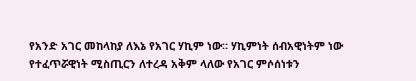የአንድ አገር መከላከያ ለእኔ የአገር ሃኪም ነው። ሃኪምነት ሰብአዊነትም ነው የተፈጥሯዊነት ሚስጢርን ለተረዳ አቅም ላለው የአገር ምሶሰነቱን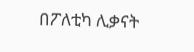በፖለቲካ ሊቃናት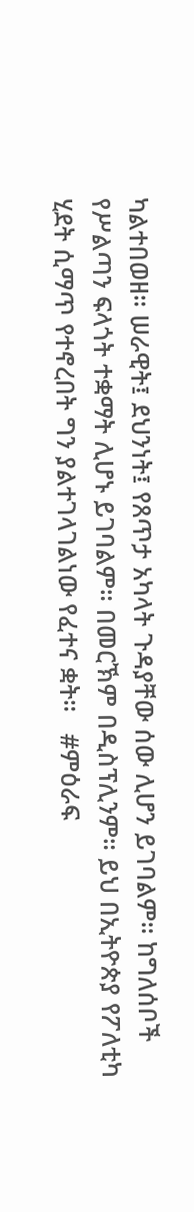ካልተበወዘ። ሠራዊት፤ ደህንነት፤ የጸጥታ አካላት ጉዳያቸው ሰው ሊሆን ይገባልም። ከግለሰቦች የሥልጣን ፍላጎት ተቋማት ሊሆኑ ይገባልም። በመርኽም በዲስፕሊንም። ይህ በኢትዮጵያ የፖለቲካ ሂደት ሲማጥ የተኖረበት ግን ያልተገላገልነው የፈተና ቋት።   #ምዕራፍ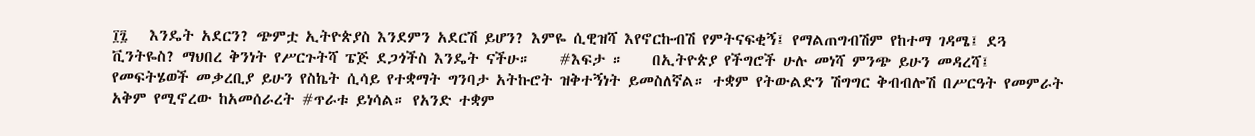፲፯   እንዴት አደርን? ጭምቷ ኢትዮጵያስ እንደምን አደርሽ ይሆን? እምዬ ሲዊዝሻ እየኖርኩብሽ የምትናፍቂኝ፤ የማልጠግብሽም የከተማ ገዳሜ፤ ደጓ ቪንትዬስ? ማህበረ ቅንነት የሥርጉትሻ ፔጅ ደጋጎችስ እንዴት ናችሁ።    #እፍታ ።    በኢትዮጵያ የችግሮች ሁሉ መነሻ ምንጭ ይሁን መዳረሻ፤ የመፍትሄወች መቃረቢያ ይሁን የስኬት ሲሳይ የተቋማት ግንባታ አትኩሮት ዝቅተኝነት ይመስለኛል። ተቋም የትውልድን ሽግግር ቅብብሎሽ በሥርዓት የመምራት አቅም የሚኖረው ከአመሰራረት #ጥራቱ ይነሳል። የአንድ ተቋም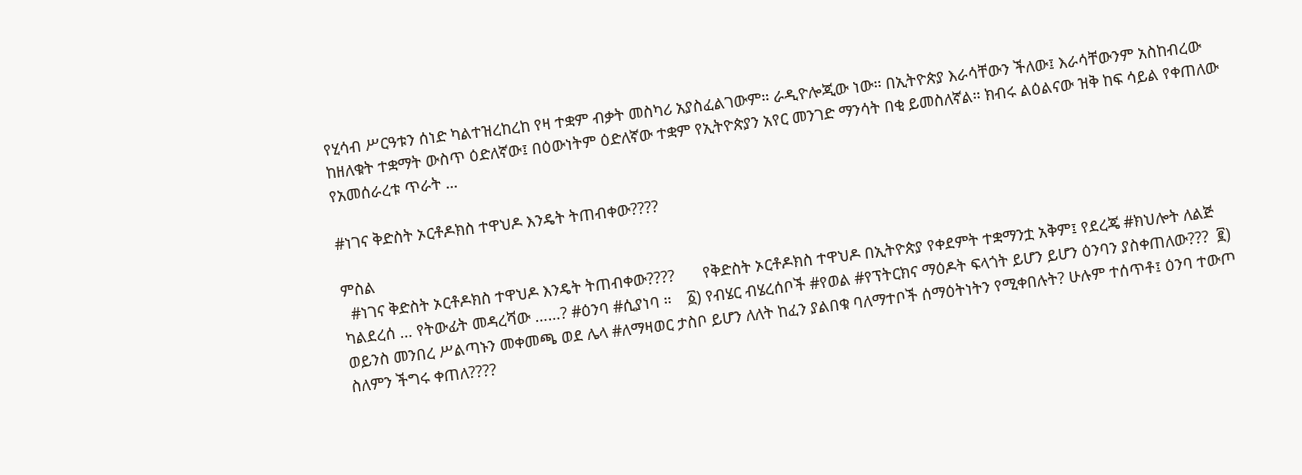የሂሳብ ሥርዓቱን ሰነድ ካልተዝረከረከ የዛ ተቋም ብቃት መስካሪ አያስፈልገውም። ራዲዮሎጂው ነው። በኢትዮጵያ እራሳቸውን ችለው፤ እራሳቸውንም አስከብረው ከዘለቁት ተቋማት ውስጥ ዕድለኛው፤ በዕውነትም ዕድለኛው ተቋም የኢትዮጵያን አየር መንገድ ማንሳት በቂ ይመስለኛል። ክብሩ ልዕልናው ዝቅ ከፍ ሳይል የቀጠለው የአመሰራረቱ ጥራት ...

#ነገና ቅድስት ኦርቶዶክስ ተዋህዶ እንዴት ትጠብቀው????

ምስል
  #ነገና ቅድስት ኦርቶዶክስ ተዋህዶ እንዴት ትጠብቀው????       የቅድስት ኦርቶዶክስ ተዋህዶ በኢትዮጵያ የቀደምት ተቋማንቷ አቅም፤ የደረጄ #ክህሎት ለልጅ ካልደረሰ … የትውፊት መዳረሻው ……? #ዕንባ #ሲያነባ ።    ፩) የብሄር ብሄረሰቦች #የወል #የፕትርክና ማዕዶት ፍላጎት ይሆን ይሆን ዕንባን ያስቀጠለው???  ፪) ወይንስ መንበረ ሥልጣኑን መቀመጫ ወደ ሌላ #ለማዛወር ታስቦ ይሆን ለለት ከፈን ያልበቁ ባለማተቦች ሰማዕትነትን የሚቀበሉት? ሁሉም ተሰጥቶ፤ ዕንባ ተውጦ ስለምን ችግሩ ቀጠለ????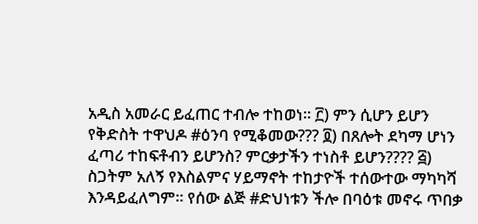አዲስ አመራር ይፈጠር ተብሎ ተከወነ። ፫) ምን ሲሆን ይሆን የቅድስት ተዋህዶ #ዕንባ የሚቆመው??? ፬) በጸሎት ደካማ ሆነን ፈጣሪ ተከፍቶብን ይሆንስ? ምርቃታችን ተነስቶ ይሆን???? ፭) ስጋትም አለኝ የእስልምና ሃይማኖት ተከታዮች ተሰውተው ማካካሻ እንዳይፈለግም። የሰው ልጅ #ድህነቱን ችሎ በባዕቱ መኖሩ ጥበቃ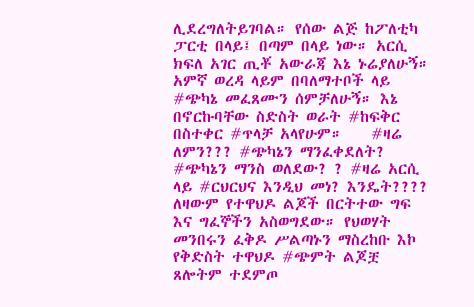ሊደረግለትይገባል። የሰው ልጅ ከፖለቲካ ፓርቲ በላይ፤ በጣም በላይ ነው። አርሲ ክፍለ አገር ጢቾ አውራጃ እኔ ኑሬያለሁኝ። አምኛ ወረዳ ላይም በባለማተቦች ላይ #ጭካኔ መፈጸሙን ሰምቻለሁኝ። እኔ በኖርኩባቸው ስድስት ወራት #ከፍቅር በስተቀር #ጥላቻ አላየሁም።    #ዛሬ ለምን??? #ጭካኔን ማንፈቀደለት? #ጭካኔን ማንስ ወለደው? ? #ዛሬ አርሲ ላይ #ርህርህና እንዲህ መነ? እንዴት???? ለዛውም የተዋህዶ ልጆች በርትተው ግፍ እና ግፈኞችን አስወግደው። የህወሃት መንበሩን ፈቅዶ ሥልጣኑን ማስረከቡ እኮ የቅድስት ተዋህዶ #ጭምት ልጆቿ ጸሎትም ተደምጦ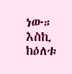ነው። እስኪ ከዕለቱ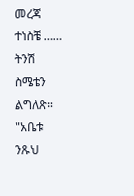መረጃ ተነስቼ …… ትንሽ ስሜቴን ልግለጽ። "አቤቱ ንጹህ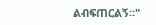ልብፍጠርልኝ።"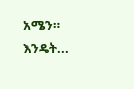አሜን። እንዴት...